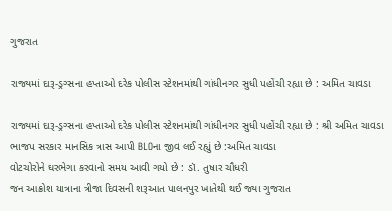ગુજરાત

રાજ્યમાં દારૂ-ડ્રગ્સના હપ્તાઓ દરેક પોલીસ સ્ટેશનમાંથી ગાંધીનગર સુધી પહોંચી રહ્યા છે : અમિત ચાવડા

રાજ્યમાં દારૂ-ડ્રગ્સના હપ્તાઓ દરેક પોલીસ સ્ટેશનમાંથી ગાંધીનગર સુધી પહોંચી રહ્યા છે : શ્રી અમિત ચાવડા
ભાજપ સરકાર માનસિક ત્રાસ આપી BLOના જીવ લઈ રહ્યું છે :અમિત ચાવડા
વોટચોરોને ઘરભેગા કરવાનો સમય આવી ગયો છે : ડૉ. તુષાર ચૌધરી
જન આક્રોશ યાત્રાના ત્રીજા દિવસની શરૂઆત પાલનપુર ખાતેથી થઈ જ્યા ગુજરાત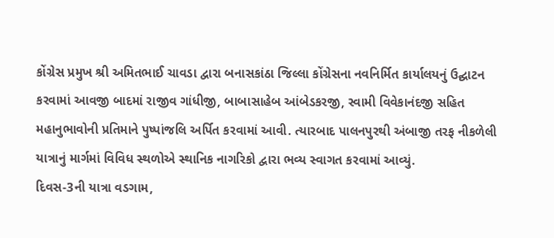કોંગ્રેસ પ્રમુખ શ્રી અમિતભાઈ ચાવડા દ્વારા બનાસકાંઠા જિલ્લા કોંગ્રેસના નવનિર્મિત કાર્યાલયનું ઉદ્ઘાટન કરવામાં આવજી બાદમાં રાજીવ ગાંધીજી, બાબાસાહેબ આંબેડકરજી, સ્વામી વિવેકાનંદજી સહિત મહાનુભાવોની પ્રતિમાને પુષ્પાંજલિ અર્પિત કરવામાં આવી. ત્યારબાદ પાલનપુરથી અંબાજી તરફ નીકળેલી યાત્રાનું માર્ગમાં વિવિધ સ્થળોએ સ્થાનિક નાગરિકો દ્વારા ભવ્ય સ્વાગત કરવામાં આવ્યું.
દિવસ-3ની યાત્રા વડગામ,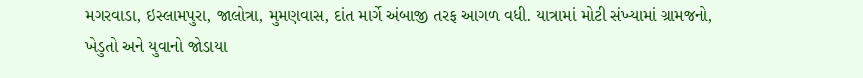મગરવાડા, ઇસ્લામપુરા, જાલોત્રા, મુમણવાસ, દાંત માર્ગે અંબાજી તરફ આગળ વધી. યાત્રામાં મોટી સંખ્યામાં ગ્રામજનો, ખેડુતો અને યુવાનો જોડાયા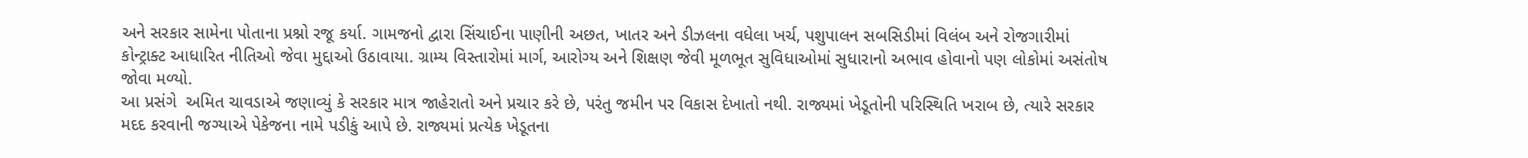અને સરકાર સામેના પોતાના પ્રશ્નો રજૂ કર્યા. ગામજનો દ્વારા સિંચાઈના પાણીની અછત, ખાતર અને ડીઝલના વધેલા ખર્ચ, પશુપાલન સબસિડીમાં વિલંબ અને રોજગારીમાં કોન્ટ્રાક્ટ આધારિત નીતિઓ જેવા મુદ્દાઓ ઉઠાવાયા. ગ્રામ્ય વિસ્તારોમાં માર્ગ, આરોગ્ય અને શિક્ષણ જેવી મૂળભૂત સુવિધાઓમાં સુધારાનો અભાવ હોવાનો પણ લોકોમાં અસંતોષ જોવા મળ્યો.
આ પ્રસંગે  અમિત ચાવડાએ જણાવ્યું કે સરકાર માત્ર જાહેરાતો અને પ્રચાર કરે છે, પરંતુ જમીન પર વિકાસ દેખાતો નથી. રાજ્યમાં ખેડૂતોની પરિસ્થિતિ ખરાબ છે, ત્યારે સરકાર મદદ કરવાની જગ્યાએ પેકેજના નામે પડીકું આપે છે. રાજ્યમાં પ્રત્યેક ખેડૂતના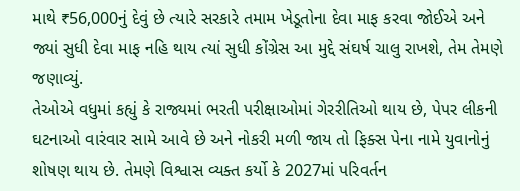માથે ₹56,000નું દેવું છે ત્યારે સરકારે તમામ ખેડૂતોના દેવા માફ કરવા જોઈએ અને જ્યાં સુધી દેવા માફ નહિ થાય ત્યાં સુધી કોંગ્રેસ આ મુદ્દે સંઘર્ષ ચાલુ રાખશે, તેમ તેમણે જણાવ્યું.
તેઓએ વધુમાં કહ્યું કે રાજ્યમાં ભરતી પરીક્ષાઓમાં ગેરરીતિઓ થાય છે, પેપર લીકની ઘટનાઓ વારંવાર સામે આવે છે અને નોકરી મળી જાય તો ફિક્સ પેના નામે યુવાનોનું શોષણ થાય છે. તેમણે વિશ્વાસ વ્યક્ત કર્યો કે 2027માં પરિવર્તન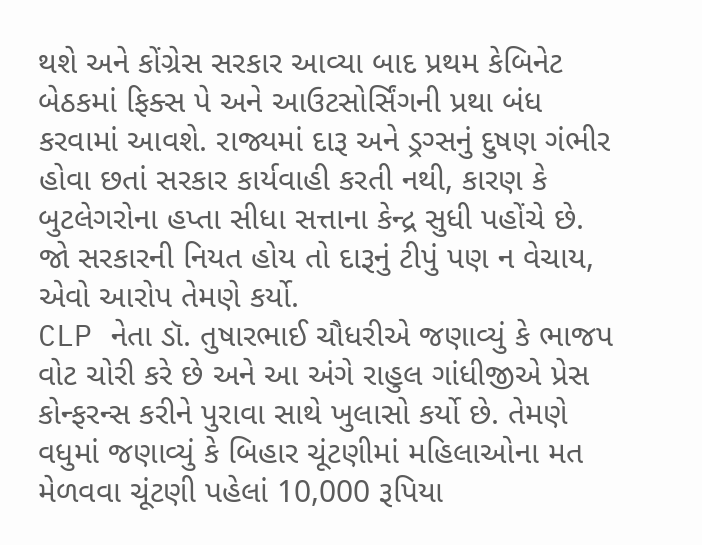થશે અને કોંગ્રેસ સરકાર આવ્યા બાદ પ્રથમ કેબિનેટ બેઠકમાં ફિક્સ પે અને આઉટસોર્સિંગની પ્રથા બંધ કરવામાં આવશે. રાજ્યમાં દારૂ અને ડ્રગ્સનું દુષણ ગંભીર હોવા છતાં સરકાર કાર્યવાહી કરતી નથી, કારણ કે બુટલેગરોના હપ્તા સીધા સત્તાના કેન્દ્ર સુધી પહોંચે છે. જો સરકારની નિયત હોય તો દારૂનું ટીપું પણ ન વેચાય, એવો આરોપ તેમણે કર્યો.
CLP નેતા ડૉ. તુષારભાઈ ચૌધરીએ જણાવ્યું કે ભાજપ વોટ ચોરી કરે છે અને આ અંગે રાહુલ ગાંધીજીએ પ્રેસ કોન્ફરન્સ કરીને પુરાવા સાથે ખુલાસો કર્યો છે. તેમણે વધુમાં જણાવ્યું કે બિહાર ચૂંટણીમાં મહિલાઓના મત મેળવવા ચૂંટણી પહેલાં 10,000 રૂપિયા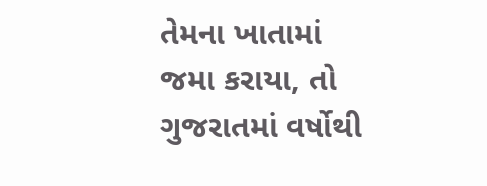તેમના ખાતામાં જમા કરાયા, તો ગુજરાતમાં વર્ષોથી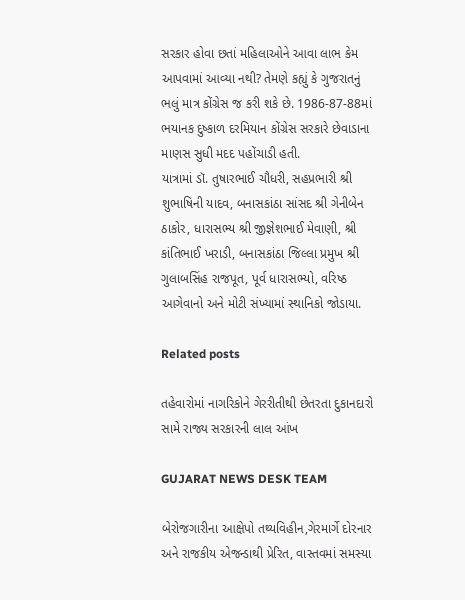સરકાર હોવા છતાં મહિલાઓને આવા લાભ કેમ આપવામાં આવ્યા નથી? તેમણે કહ્યું કે ગુજરાતનું ભલું માત્ર કોંગ્રેસ જ કરી શકે છે. 1986-87-88માં ભયાનક દુષ્કાળ દરમિયાન કોંગ્રેસ સરકારે છેવાડાના માણસ સુધી મદદ પહોંચાડી હતી.
યાત્રામાં ડૉ. તુષારભાઈ ચૌધરી, સહપ્રભારી શ્રી શુભાષિની યાદવ, બનાસકાંઠા સાંસદ શ્રી ગેનીબેન ઠાકોર, ધારાસભ્ય શ્રી જીજ્ઞેશભાઈ મેવાણી, શ્રી કાંતિભાઈ ખરાડી, બનાસકાંઠા જિલ્લા પ્રમુખ શ્રી ગુલાબસિંહ રાજપૂત, પૂર્વ ધારાસભ્યો, વરિષ્ઠ આગેવાનો અને મોટી સંખ્યામાં સ્થાનિકો જોડાયા.

Related posts

તહેવારોમાં નાગરિકોને ગેરરીતીથી છેતરતા દુકાનદારો સામે રાજ્ય સરકારની લાલ આંખ

GUJARAT NEWS DESK TEAM

બેરોજગારીના આક્ષેપો તથ્યવિહીન,ગેરમાર્ગે દોરનાર અને રાજકીય એજન્ડાથી પ્રેરિત, વાસ્તવમાં સમસ્યા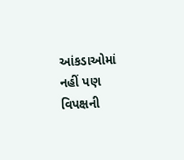આંકડાઓમાં નહીં પણ વિપક્ષની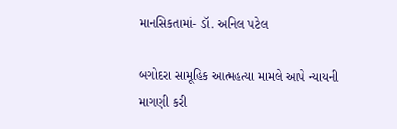માનસિકતામાં- ડૉ. અનિલ પટેલ

બગોદરા સામૂહિક આત્મહત્યા મામલે આપે ન્યાયની માગણી કરી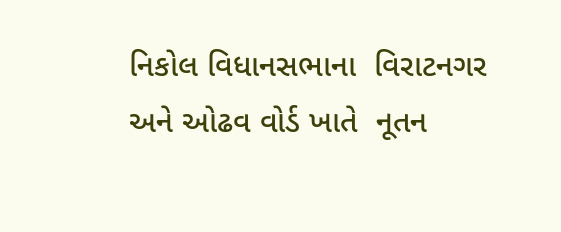નિકોલ વિધાનસભાના  વિરાટનગર અને ઓઢવ વોર્ડ ખાતે  નૂતન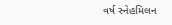વર્ષ સ્નેહમિલન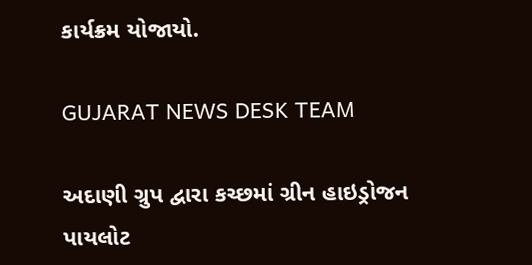કાર્યક્રમ યોજાયો.

GUJARAT NEWS DESK TEAM

અદાણી ગ્રુપ દ્વારા કચ્છમાં ગ્રીન હાઇડ્રોજન પાયલોટ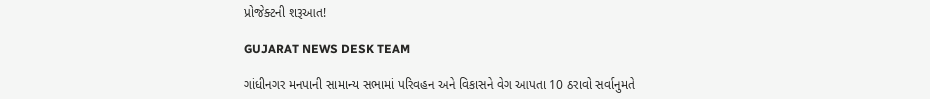પ્રોજેક્ટની શરૂઆત!

GUJARAT NEWS DESK TEAM

ગાંધીનગર મનપાની સામાન્ય સભામાં પરિવહન અને વિકાસને વેગ આપતા 10 ઠરાવો સર્વાનુમતે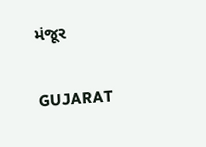મંજૂર

GUJARAT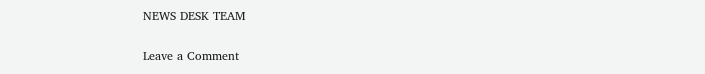NEWS DESK TEAM

Leave a Comment